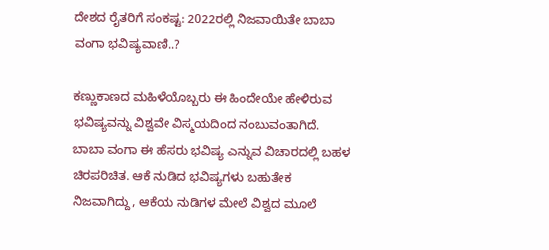ದೇಶದ ರೈತರಿಗೆ ಸಂಕಷ್ಟ: 2022ರಲ್ಲಿ ನಿಜವಾಯಿತೇ ಬಾಬಾ ವಂಗಾ ಭವಿಷ್ಯವಾಣಿ..?

ಕಣ್ಣುಕಾಣದ ಮಹಿಳೆಯೊಬ್ಬರು ಈ ಹಿಂದೇಯೇ ಹೇಳಿರುವ ಭವಿಷ್ಯವನ್ನು ವಿಶ್ವವೇ ವಿಸ್ಮಯದಿಂದ ನಂಬುವಂತಾಗಿದೆ. ಬಾಬಾ ವಂಗಾ ಈ ಹೆಸರು ಭವಿಷ್ಯ ಎನ್ನುವ ವಿಚಾರದಲ್ಲಿ ಬಹಳ ಚಿರಪರಿಚಿತ. ಆಕೆ ನುಡಿದ ಭವಿಷ್ಯಗಳು ಬಹುತೇಕ ನಿಜವಾಗಿದ್ದು, ಆಕೆಯ ನುಡಿಗಳ ಮೇಲೆ ವಿಶ್ವದ ಮೂಲೆ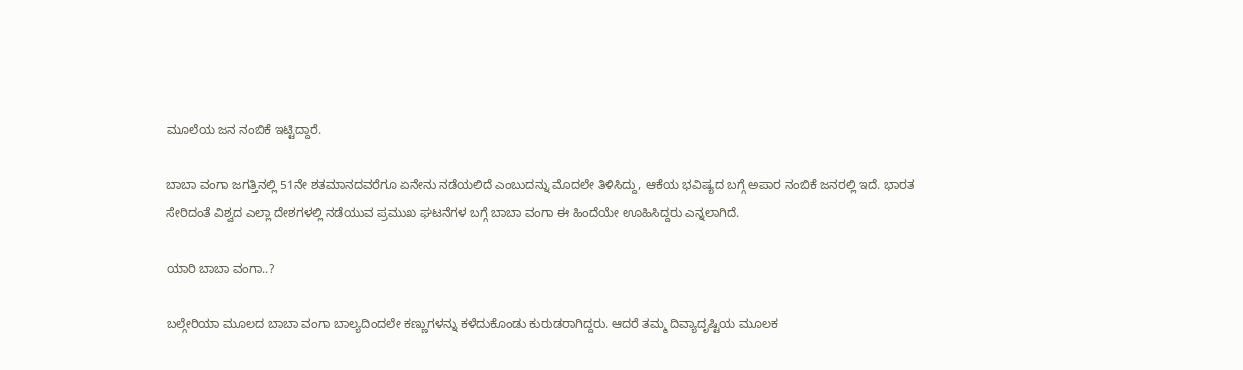ಮೂಲೆಯ ಜನ ನಂಬಿಕೆ ಇಟ್ಟಿದ್ದಾರೆ.

ಬಾಬಾ ವಂಗಾ ಜಗತ್ತಿನಲ್ಲಿ 51ನೇ ಶತಮಾನದವರೆಗೂ ಏನೇನು ನಡೆಯಲಿದೆ ಎಂಬುದನ್ನು ಮೊದಲೇ ತಿಳಿಸಿದ್ದು, ಆಕೆಯ ಭವಿಷ್ಯದ ಬಗ್ಗೆ ಅಪಾರ ನಂಬಿಕೆ ಜನರಲ್ಲಿ ಇದೆ. ಭಾರತ ಸೇರಿದಂತೆ ವಿಶ್ವದ ಎಲ್ಲಾ ದೇಶಗಳಲ್ಲಿ ನಡೆಯುವ ಪ್ರಮುಖ ಘಟನೆಗಳ ಬಗ್ಗೆ ಬಾಬಾ ವಂಗಾ ಈ ಹಿಂದೆಯೇ ಊಹಿಸಿದ್ದರು ಎನ್ನಲಾಗಿದೆ.

ಯಾರಿ ಬಾಬಾ ವಂಗಾ..?

ಬಲ್ಗೇರಿಯಾ ಮೂಲದ ಬಾಬಾ ವಂಗಾ ಬಾಲ್ಯದಿಂದಲೇ ಕಣ್ಣುಗಳನ್ನು ಕಳೆದುಕೊಂಡು ಕುರುಡರಾಗಿದ್ದರು. ಆದರೆ ತಮ್ಮ ದಿವ್ಯಾದೃಷ್ಟಿಯ ಮೂಲಕ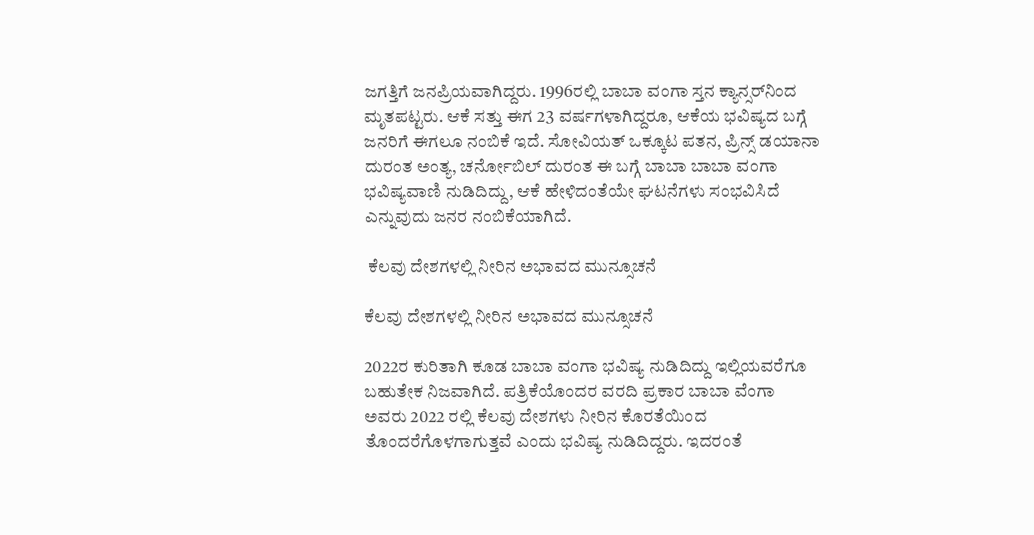ಜಗತ್ತಿಗೆ ಜನಪ್ರಿಯವಾಗಿದ್ದರು. 1996ರಲ್ಲಿ ಬಾಬಾ ವಂಗಾ ಸ್ತನ ಕ್ಯಾನ್ಸರ್‌ನಿಂದ ಮೃತಪಟ್ಟರು. ಆಕೆ ಸತ್ತು ಈಗ 23 ವರ್ಷಗಳಾಗಿದ್ದರೂ, ಆಕೆಯ ಭವಿಷ್ಯದ ಬಗ್ಗೆ ಜನರಿಗೆ ಈಗಲೂ ನಂಬಿಕೆ ಇದೆ. ಸೋವಿಯತ್ ಒಕ್ಕೂಟ ಪತನ, ಪ್ರಿನ್ಸ್‌ ಡಯಾನಾ ದುರಂತ ಅಂತ್ಯ, ಚರ್ನೋಬಿಲ್ ದುರಂತ ಈ ಬಗ್ಗೆ ಬಾಬಾ ಬಾಬಾ ವಂಗಾ ಭವಿಷ್ಯವಾಣಿ ನುಡಿದಿದ್ದು, ಆಕೆ ಹೇಳಿದಂತೆಯೇ ಘಟನೆಗಳು ಸಂಭವಿಸಿದೆ ಎನ್ನುವುದು ಜನರ ನಂಬಿಕೆಯಾಗಿದೆ.

 ಕೆಲವು ದೇಶಗಳಲ್ಲಿ ನೀರಿನ ಅಭಾವದ ಮುನ್ಸೂಚನೆ

ಕೆಲವು ದೇಶಗಳಲ್ಲಿ ನೀರಿನ ಅಭಾವದ ಮುನ್ಸೂಚನೆ

2022ರ ಕುರಿತಾಗಿ ಕೂಡ ಬಾಬಾ ವಂಗಾ ಭವಿಷ್ಯ ನುಡಿದಿದ್ದು ಇಲ್ಲಿಯವರೆಗೂ ಬಹುತೇಕ ನಿಜವಾಗಿದೆ. ಪತ್ರಿಕೆಯೊಂದರ ವರದಿ ಪ್ರಕಾರ ಬಾಬಾ ವೆಂಗಾ ಅವರು 2022 ರಲ್ಲಿ ಕೆಲವು ದೇಶಗಳು ನೀರಿನ ಕೊರತೆಯಿಂದ ತೊಂದರೆಗೊಳಗಾಗುತ್ತವೆ ಎಂದು ಭವಿಷ್ಯ ನುಡಿದಿದ್ದರು. ಇದರಂತೆ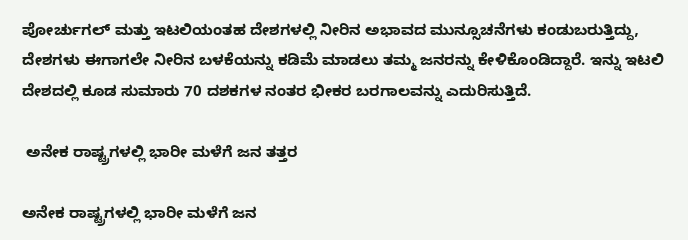ಪೋರ್ಚುಗಲ್ ಮತ್ತು ಇಟಲಿಯಂತಹ ದೇಶಗಳಲ್ಲಿ ನೀರಿನ ಅಭಾವದ ಮುನ್ಸೂಚನೆಗಳು ಕಂಡುಬರುತ್ತಿದ್ದು, ದೇಶಗಳು ಈಗಾಗಲೇ ನೀರಿನ ಬಳಕೆಯನ್ನು ಕಡಿಮೆ ಮಾಡಲು ತಮ್ಮ ಜನರನ್ನು ಕೇಳಿಕೊಂಡಿದ್ದಾರೆ. ಇನ್ನು ಇಟಲಿ ದೇಶದಲ್ಲಿ ಕೂಡ ಸುಮಾರು 70 ದಶಕಗಳ ನಂತರ ಭೀಕರ ಬರಗಾಲವನ್ನು ಎದುರಿಸುತ್ತಿದೆ.

 ಅನೇಕ ರಾಷ್ಟ್ರಗಳಲ್ಲಿ ಭಾರೀ ಮಳೆಗೆ ಜನ ತತ್ತರ

ಅನೇಕ ರಾಷ್ಟ್ರಗಳಲ್ಲಿ ಭಾರೀ ಮಳೆಗೆ ಜನ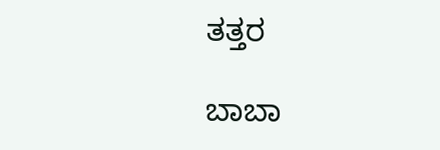ತತ್ತರ

ಬಾಬಾ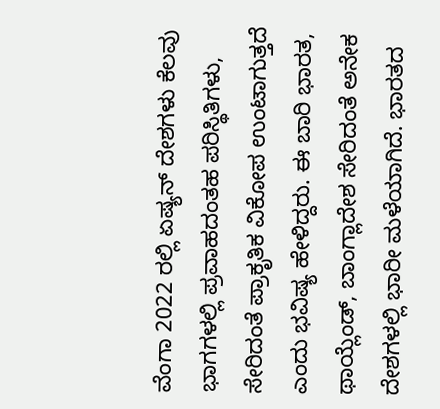ವೆಂಗಾ 2022 ರಲ್ಲಿ ಏಷ್ಯನ್ ದೇಶಗಳು ಕೆಲವು ಭಾಗಗಳಲ್ಲಿ ಪ್ರವಾಹದಂತಹ ಪರಿಸ್ಥಿತಿಗಳು, ಸೇರಿದಂತೆ ಪ್ರಾಕೃತಿಕ ವಿಕೋಪ ಉಂಟಾಗುತ್ತದೆ ಎಂದು ಭವಿಷ್ಯ ಹೇಳಿದ್ದರು. ಈ ಬಾರಿ ಭಾರತ, ಥಾಯ್ಲೆಂಡ್, ಬಾಂಗ್ಲಾದೇಶ ಸೇರಿದಂತೆ ಅನೇಕ ದೇಶಗಳಲ್ಲಿ ಭಾರೀ ಮಳೆಯಾಗಿದೆ. ಭಾರತದ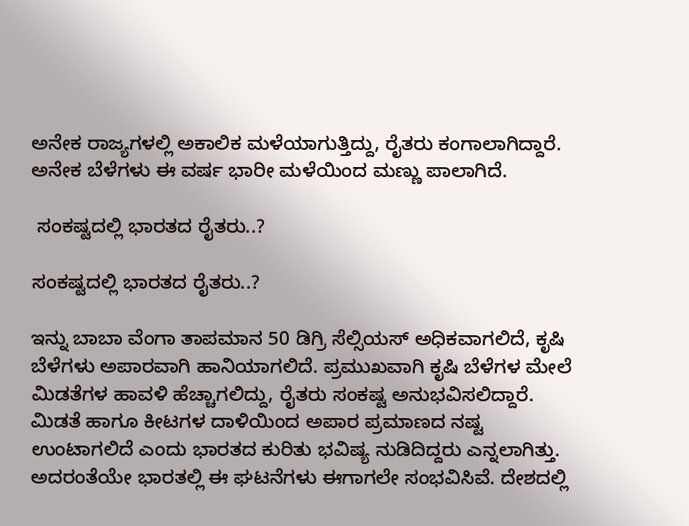ಅನೇಕ ರಾಜ್ಯಗಳಲ್ಲಿ ಅಕಾಲಿಕ ಮಳೆಯಾಗುತ್ತಿದ್ದು, ರೈತರು ಕಂಗಾಲಾಗಿದ್ದಾರೆ. ಅನೇಕ ಬೆಳೆಗಳು ಈ ವರ್ಷ ಭಾರೀ ಮಳೆಯಿಂದ ಮಣ್ಣು ಪಾಲಾಗಿದೆ.

 ಸಂಕಷ್ಟದಲ್ಲಿ ಭಾರತದ ರೈತರು..?

ಸಂಕಷ್ಟದಲ್ಲಿ ಭಾರತದ ರೈತರು..?

ಇನ್ನು ಬಾಬಾ ವೆಂಗಾ ತಾಪಮಾನ 50 ಡಿಗ್ರಿ ಸೆಲ್ಸಿಯಸ್ ಅಧಿಕವಾಗಲಿದೆ, ಕೃಷಿ ಬೆಳೆಗಳು ಅಪಾರವಾಗಿ ಹಾನಿಯಾಗಲಿದೆ. ಪ್ರಮುಖವಾಗಿ ಕೃಷಿ ಬೆಳೆಗಳ ಮೇಲೆ ಮಿಡತೆಗಳ ಹಾವಳಿ ಹೆಚ್ಚಾಗಲಿದ್ದು, ರೈತರು ಸಂಕಷ್ಟ ಅನುಭವಿಸಲಿದ್ದಾರೆ. ಮಿಡತೆ ಹಾಗೂ ಕೀಟಗಳ ದಾಳಿಯಿಂದ ಅಪಾರ ಪ್ರಮಾಣದ ನಷ್ಟ ಉಂಟಾಗಲಿದೆ ಎಂದು ಭಾರತದ ಕುರಿತು ಭವಿಷ್ಯ ನುಡಿದಿದ್ದರು ಎನ್ನಲಾಗಿತ್ತು. ಅದರಂತೆಯೇ ಭಾರತಲ್ಲಿ ಈ ಘಟನೆಗಳು ಈಗಾಗಲೇ ಸಂಭವಿಸಿವೆ. ದೇಶದಲ್ಲಿ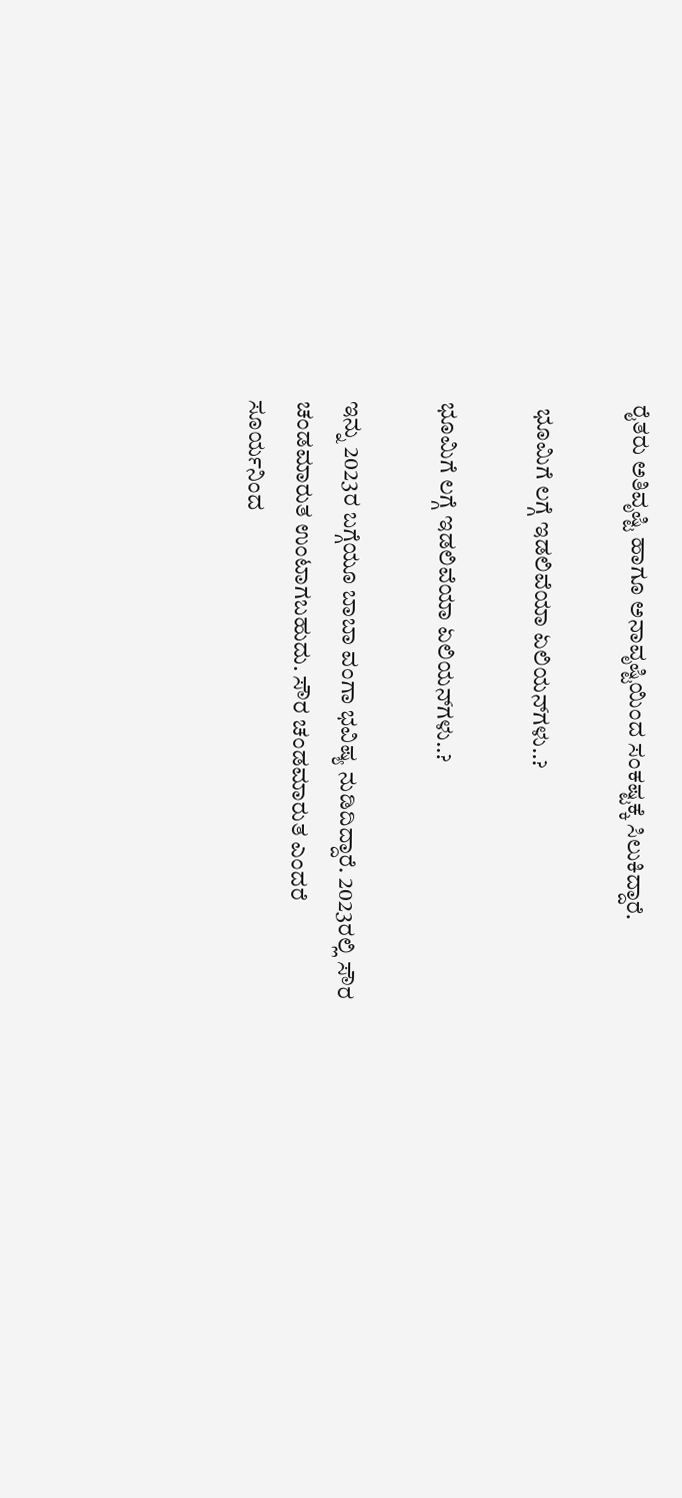ರೈತರು ಅತಿವೃಷ್ಟಿ ಹಾಗೂ ಅನಾವೃಷ್ಟಿಯಿಂದ ಸಂಕಷ್ಟಕ್ಕೆ ಸಿಲುಕಿದ್ದಾರೆ.

 ಭೂಮಿಗೆ ಲಗ್ಗೆ ಇಡಲಿವೆಯಾ ಏಲಿಯನ್‌ಗಳು..?

ಭೂಮಿಗೆ ಲಗ್ಗೆ ಇಡಲಿವೆಯಾ ಏಲಿಯನ್‌ಗಳು..?

ಇನ್ನು 2023ರ ಬಗ್ಗೆಯೂ ಬಾಬಾ ವಂಗಾ ಭವಿಷ್ಯ ನುಡಿದಿದ್ದಾರೆ. 2023ರಲ್ಲಿ ಸೌರ ಚಂಡಮಾರುತ ಉಂಟಾಗಬಹುದು. ಸೌರ ಚಂಡಮಾರುತ ಎಂದರೆ ಸೂರ್ಯನಿಂದ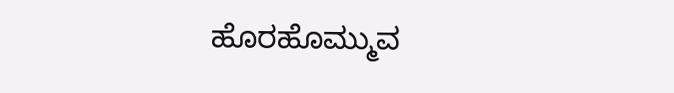ಹೊರಹೊಮ್ಮುವ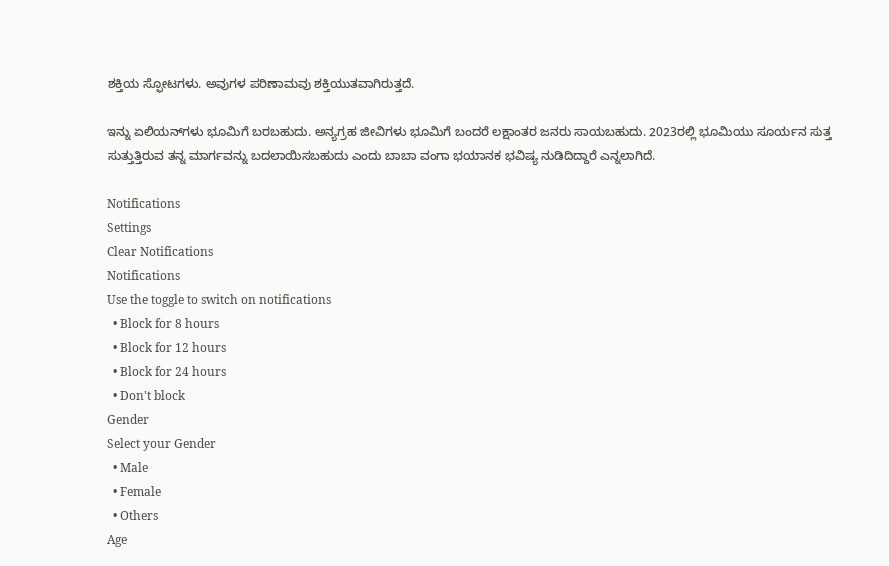ಶಕ್ತಿಯ ಸ್ಫೋಟಗಳು. ಅವುಗಳ ಪರಿಣಾಮವು ಶಕ್ತಿಯುತವಾಗಿರುತ್ತದೆ.

ಇನ್ನು ಏಲಿಯನ್‌ಗಳು ಭೂಮಿಗೆ ಬರಬಹುದು. ಅನ್ಯಗ್ರಹ ಜೀವಿಗಳು ಭೂಮಿಗೆ ಬಂದರೆ ಲಕ್ಷಾಂತರ ಜನರು ಸಾಯಬಹುದು. 2023ರಲ್ಲಿ ಭೂಮಿಯು ಸೂರ್ಯನ ಸುತ್ತ ಸುತ್ತುತ್ತಿರುವ ತನ್ನ ಮಾರ್ಗವನ್ನು ಬದಲಾಯಿಸಬಹುದು ಎಂದು ಬಾಬಾ ವಂಗಾ ಭಯಾನಕ ಭವಿಷ್ಯ ನುಡಿದಿದ್ದಾರೆ ಎನ್ನಲಾಗಿದೆ.

Notifications
Settings
Clear Notifications
Notifications
Use the toggle to switch on notifications
  • Block for 8 hours
  • Block for 12 hours
  • Block for 24 hours
  • Don't block
Gender
Select your Gender
  • Male
  • Female
  • Others
Age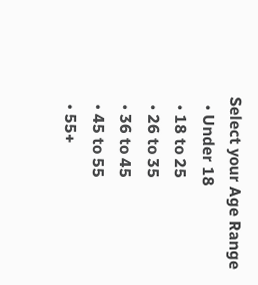Select your Age Range
  • Under 18
  • 18 to 25
  • 26 to 35
  • 36 to 45
  • 45 to 55
  • 55+